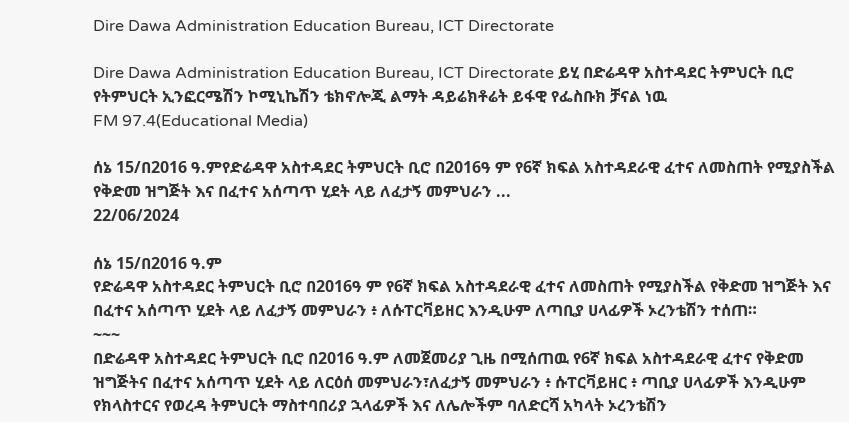Dire Dawa Administration Education Bureau, ICT Directorate

Dire Dawa Administration Education Bureau, ICT Directorate ይሂ በድሬዳዋ አስተዳደር ትምህርት ቢሮ የትምህርት ኢንፎርሜሽን ኮሚኒኬሽን ቴክኖሎጂ ልማት ዳይሬክቶሬት ይፋዊ የፌስቡክ ቻናል ነዉ
FM 97.4(Educational Media)

ሰኔ 15/በ2016 ዓ.ምየድሬዳዋ አስተዳደር ትምህርት ቢሮ በ2016ዓ ም የ6ኛ ክፍል አስተዳደራዊ ፈተና ለመስጠት የሚያስችል የቅድመ ዝግጅት እና በፈተና አሰጣጥ ሂደት ላይ ለፈታኝ መምህራን ...
22/06/2024

ሰኔ 15/በ2016 ዓ.ም
የድሬዳዋ አስተዳደር ትምህርት ቢሮ በ2016ዓ ም የ6ኛ ክፍል አስተዳደራዊ ፈተና ለመስጠት የሚያስችል የቅድመ ዝግጅት እና በፈተና አሰጣጥ ሂደት ላይ ለፈታኝ መምህራን ፥ ለሱፐርቫይዘር እንዲሁም ለጣቢያ ሀላፊዎች ኦረንቴሽን ተሰጠ።
~~~
በድሬዳዋ አስተዳደር ትምህርት ቢሮ በ2016 ዓ.ም ለመጀመሪያ ጊዜ በሚሰጠዉ የ6ኛ ክፍል አስተዳደራዊ ፈተና የቅድመ ዝግጅትና በፈተና አሰጣጥ ሂደት ላይ ለርዕሰ መምህራን፣ለፈታኝ መምህራን ፥ ሱፐርቫይዘር ፥ ጣቢያ ሀላፊዎች እንዲሁም የክላስተርና የወረዳ ትምህርት ማስተባበሪያ ኋላፊዎች እና ለሌሎችም ባለድርሻ አካላት ኦረንቴሽን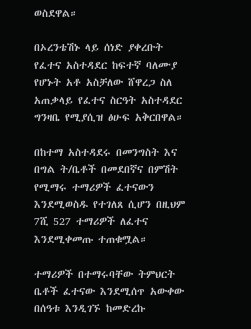ወስደዋል።

በኦረንቴሽኑ ላይ ሰነድ ያቀረቡት የፈተና አስተዳደር ከፍተኛ ባለሙያ የሆኑት አቶ አስቻለው ሸዋረጋ ስለ አጠቃላይ የፈተና ስርዓት አስተዳደር ግንዛቤ የሚያሲዝ ፅሁፍ አቅርበዋል።

በከተማ አስተዳደሩ በመንግስት እና በግል ት/ቤቶች በመደበኛና በምሽት የሚማሩ ተማሪዎች ፈተናውን እንደሚወስዱ የተገለጸ ሲሆን በዚህም 7ሺ 527 ተማሪዎች ለፈተና እንደሚቀመጡ ተጠቁሟል።

ተማሪዎች በተማሩባቸው ትምህርት ቤቶች ፈተናው እንደሚሰጥ አውቀው በሰዓቱ እንዲገኙ ከመድረኩ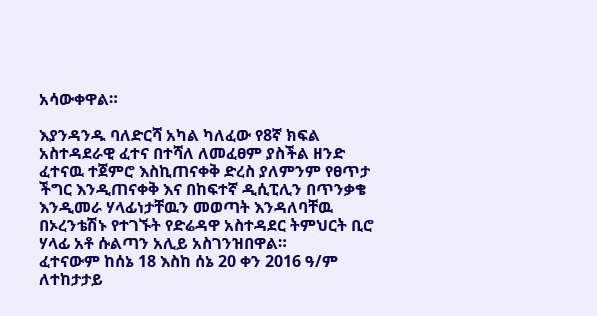አሳውቀዋል።

እያንዳንዱ ባለድርሻ አካል ካለፈው የ8ኛ ክፍል አስተዳደራዊ ፈተና በተሻለ ለመፈፀም ያስችል ዘንድ ፈተናዉ ተጀምሮ እስኪጠናቀቅ ድረስ ያለምንም የፀጥታ ችግር እንዲጠናቀቅ እና በከፍተኛ ዲሲፒሊን በጥንቃቄ እንዲመራ ሃላፊነታቸዉን መወጣት እንዳለባቸዉ በኦረንቴሽኑ የተገኙት የድሬዳዋ አስተዳደር ትምህርት ቢሮ ሃላፊ አቶ ሱልጣን አሊይ አስገንዝበዋል።
ፈተናውም ከሰኔ 18 እስከ ሰኔ 20 ቀን 2016 ዓ/ም ለተከታታይ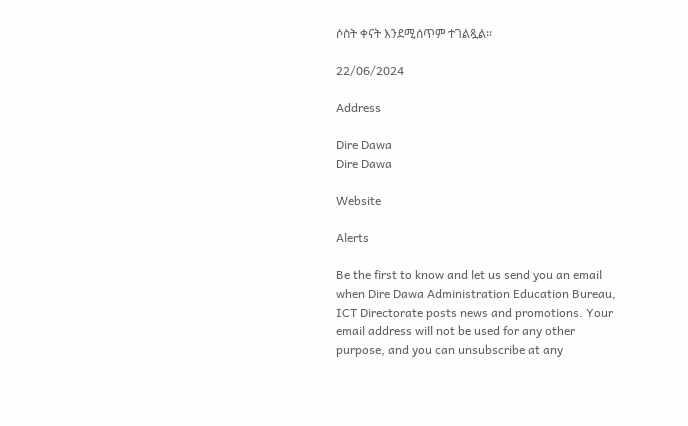ሶስት ቀናት እንደሚሰጥም ተገልጿል፡፡

22/06/2024

Address

Dire Dawa
Dire Dawa

Website

Alerts

Be the first to know and let us send you an email when Dire Dawa Administration Education Bureau, ICT Directorate posts news and promotions. Your email address will not be used for any other purpose, and you can unsubscribe at any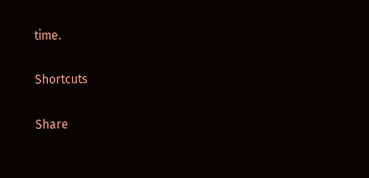time.

Shortcuts

Share